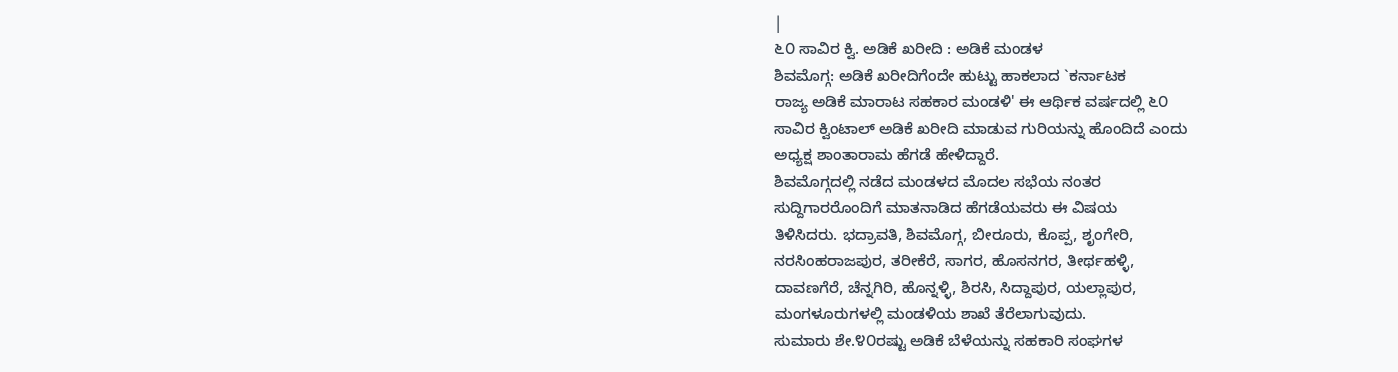|
೬೦ ಸಾವಿರ ಕ್ವಿ. ಅಡಿಕೆ ಖರೀದಿ : ಅಡಿಕೆ ಮಂಡಳ
ಶಿವಮೊಗ್ಗ: ಅಡಿಕೆ ಖರೀದಿಗೆಂದೇ ಹುಟ್ಟು ಹಾಕಲಾದ `ಕರ್ನಾಟಕ
ರಾಜ್ಯ ಅಡಿಕೆ ಮಾರಾಟ ಸಹಕಾರ ಮಂಡಳಿ' ಈ ಆರ್ಥಿಕ ವರ್ಷದಲ್ಲಿ ೬೦
ಸಾವಿರ ಕ್ವಿಂಟಾಲ್ ಅಡಿಕೆ ಖರೀದಿ ಮಾಡುವ ಗುರಿಯನ್ನು ಹೊಂದಿದೆ ಎಂದು
ಅಧ್ಯಕ್ಷ ಶಾಂತಾರಾಮ ಹೆಗಡೆ ಹೇಳಿದ್ದಾರೆ.
ಶಿವಮೊಗ್ಗದಲ್ಲಿ ನಡೆದ ಮಂಡಳದ ಮೊದಲ ಸಭೆಯ ನಂತರ
ಸುದ್ದಿಗಾರರೊಂದಿಗೆ ಮಾತನಾಡಿದ ಹೆಗಡೆಯವರು ಈ ವಿಷಯ
ತಿಳಿಸಿದರು. ಭದ್ರಾವತಿ, ಶಿವಮೊಗ್ಗ, ಬೀರೂರು, ಕೊಪ್ಪ, ಶೃಂಗೇರಿ,
ನರಸಿಂಹರಾಜಪುರ, ತರೀಕೆರೆ, ಸಾಗರ, ಹೊಸನಗರ, ತೀರ್ಥಹಳ್ಳಿ,
ದಾವಣಗೆರೆ, ಚೆನ್ನಗಿರಿ, ಹೊನ್ನಳ್ಳಿ, ಶಿರಸಿ, ಸಿದ್ದಾಪುರ, ಯಲ್ಲಾಪುರ,
ಮಂಗಳೂರುಗಳಲ್ಲಿ ಮಂಡಳಿಯ ಶಾಖೆ ತೆರೆಲಾಗುವುದು.
ಸುಮಾರು ಶೇ.೪೦ರಷ್ಟು ಅಡಿಕೆ ಬೆಳೆಯನ್ನು ಸಹಕಾರಿ ಸಂಘಗಳ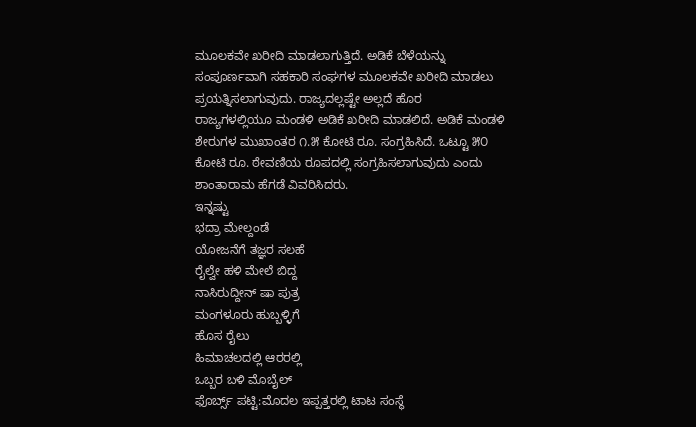ಮೂಲಕವೇ ಖರೀದಿ ಮಾಡಲಾಗುತ್ತಿದೆ. ಅಡಿಕೆ ಬೆಳೆಯನ್ನು
ಸಂಪೂರ್ಣವಾಗಿ ಸಹಕಾರಿ ಸಂಘಗಳ ಮೂಲಕವೇ ಖರೀದಿ ಮಾಡಲು
ಪ್ರಯತ್ನಿಸಲಾಗುವುದು. ರಾಜ್ಯದಲ್ಲಷ್ಟೇ ಅಲ್ಲದೆ ಹೊರ
ರಾಜ್ಯಗಳಲ್ಲಿಯೂ ಮಂಡಳಿ ಅಡಿಕೆ ಖರೀದಿ ಮಾಡಲಿದೆ. ಅಡಿಕೆ ಮಂಡಳಿ
ಶೇರುಗಳ ಮುಖಾಂತರ ೧.೫ ಕೋಟಿ ರೂ. ಸಂಗ್ರಹಿಸಿದೆ. ಒಟ್ಟೂ ೫೦
ಕೋಟಿ ರೂ. ಠೇವಣಿಯ ರೂಪದಲ್ಲಿ ಸಂಗ್ರಹಿಸಲಾಗುವುದು ಎಂದು
ಶಾಂತಾರಾಮ ಹೆಗಡೆ ವಿವರಿಸಿದರು.
ಇನ್ನಷ್ಟು
ಭದ್ರಾ ಮೇಲ್ದಂಡೆ
ಯೋಜನೆಗೆ ತಜ್ಞರ ಸಲಹೆ
ರೈಲ್ವೇ ಹಳಿ ಮೇಲೆ ಬಿದ್ದ
ನಾಸಿರುದ್ದೀನ್ ಷಾ ಪುತ್ರ
ಮಂಗಳೂರು ಹುಬ್ಬಳ್ಳಿಗೆ
ಹೊಸ ರೈಲು
ಹಿಮಾಚಲದಲ್ಲಿ ಆರರಲ್ಲಿ
ಒಬ್ಬರ ಬಳಿ ಮೊಬೈಲ್
ಫೊರ್ಬ್ಸ್ ಪಟ್ಟಿ:ಮೊದಲ ಇಪ್ಪತ್ತರಲ್ಲಿ ಟಾಟ ಸಂಸ್ಥೆ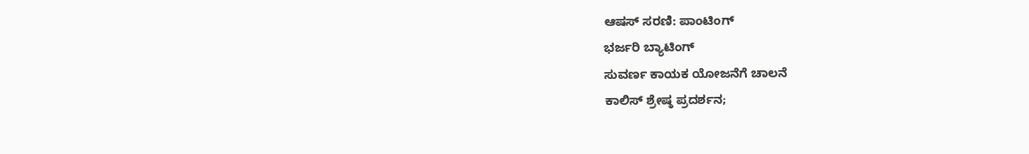ಆಷಸ್ ಸರಣಿ: ಪಾಂಟಿಂಗ್
ಭರ್ಜರಿ ಬ್ಯಾಟಿಂಗ್
ಸುವರ್ಣ ಕಾಯಕ ಯೋಜನೆಗೆ ಚಾಲನೆ
ಕಾಲಿಸ್ ಶ್ರೇಷ್ಠ ಪ್ರದರ್ಶನ;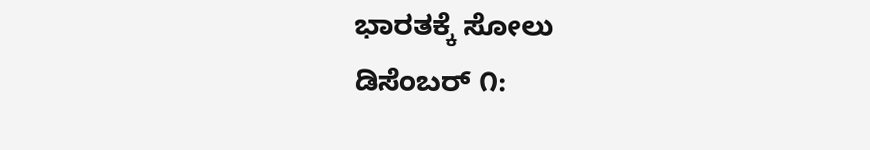ಭಾರತಕ್ಕೆ ಸೋಲು
ಡಿಸೆಂಬರ್ ೧: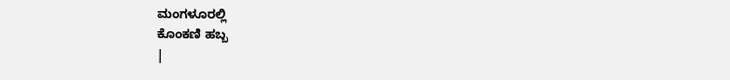ಮಂಗಳೂರಲ್ಲಿ
ಕೊಂಕಣಿ ಹಬ್ಬ
|